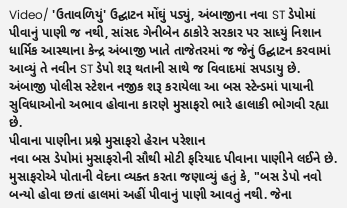Video/ 'ઉતાવળિયું' ઉદ્ઘાટન મોંઘું પડ્યું, અંબાજીના નવા ST ડેપોમાં પીવાનું પાણી જ નથી, સાંસદ ગેનીબેન ઠાકોરે સરકાર પર સાધ્યું નિશાન
ધાર્મિક આસ્થાના કેન્દ્ર અંબાજી ખાતે તાજેતરમાં જ જેનું ઉદ્ઘાટન કરવામાં આવ્યું તે નવીન ST ડેપો શરૂ થતાની સાથે જ વિવાદમાં સપડાયુ છે. અંબાજી પોલીસ સ્ટેશન નજીક શરૂ કરાયેલા આ બસ સ્ટેન્ડમાં પાયાની સુવિધાઓનો અભાવ હોવાના કારણે મુસાફરો ભારે હાલાકી ભોગવી રહ્યા છે.
પીવાના પાણીના પ્રશ્ને મુસાફરો હેરાન પરેશાન
નવા બસ ડેપોમાં મુસાફરોની સૌથી મોટી ફરિયાદ પીવાના પાણીને લઈને છે. મુસાફરોએ પોતાની વેદના વ્યક્ત કરતા જણાવ્યું હતું કે, "બસ ડેપો નવો બન્યો હોવા છતાં હાલમાં અહીં પીવાનું પાણી આવતું નથી. જેના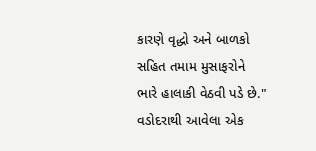કારણે વૃદ્ધો અને બાળકો સહિત તમામ મુસાફરોને ભારે હાલાકી વેઠવી પડે છે." વડોદરાથી આવેલા એક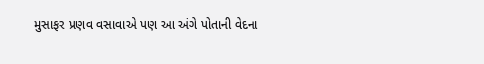મુસાફર પ્રણવ વસાવાએ પણ આ અંગે પોતાની વેદના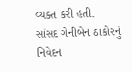વ્યક્ત કરી હતી.
સાંસદ ગેનીબેન ઠાકોરનું નિવેદન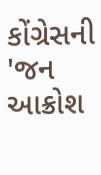કોંગ્રેસની 'જન આક્રોશ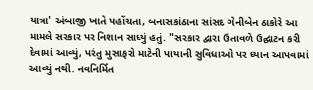યાત્રા' અંબાજી ખાતે પહોંચતા, બનાસકાંઠાના સાંસદ ગેનીબેન ઠાકોરે આ મામલે સરકાર પર નિશાન સાધ્યું હતું. "સરકાર દ્વારા ઉતાવળે ઉદ્ઘાટન કરી દેવામાં આવ્યું, પરંતુ મુસાફરો માટેની પાયાની સુવિધાઓ પર ધ્યાન આપવામાં આવ્યું નથી. નવનિર્મિત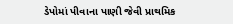ડેપોમાં પીવાના પાણી જેવી પ્રાથમિક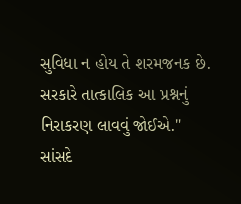સુવિધા ન હોય તે શરમજનક છે. સરકારે તાત્કાલિક આ પ્રશ્નનું નિરાકરણ લાવવું જોઈએ."
સાંસદે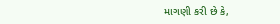માગણી કરી છે કે,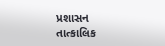પ્રશાસન તાત્કાલિક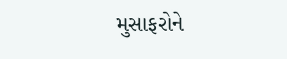મુસાફરોને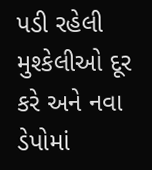પડી રહેલી મુશ્કેલીઓ દૂર કરે અને નવા ડેપોમાં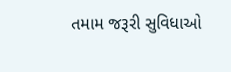તમામ જરૂરી સુવિધાઓ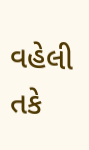વહેલી તકે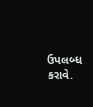ઉપલબ્ધ કરાવે.